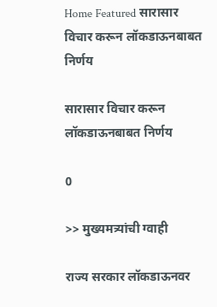Home Featured सारासार विचार करून लॉकडाऊनबाबत निर्णय

सारासार विचार करून लॉकडाऊनबाबत निर्णय

0

>> मुख्यमत्र्यांची ग्वाही

राज्य सरकार लॉकडाऊनवर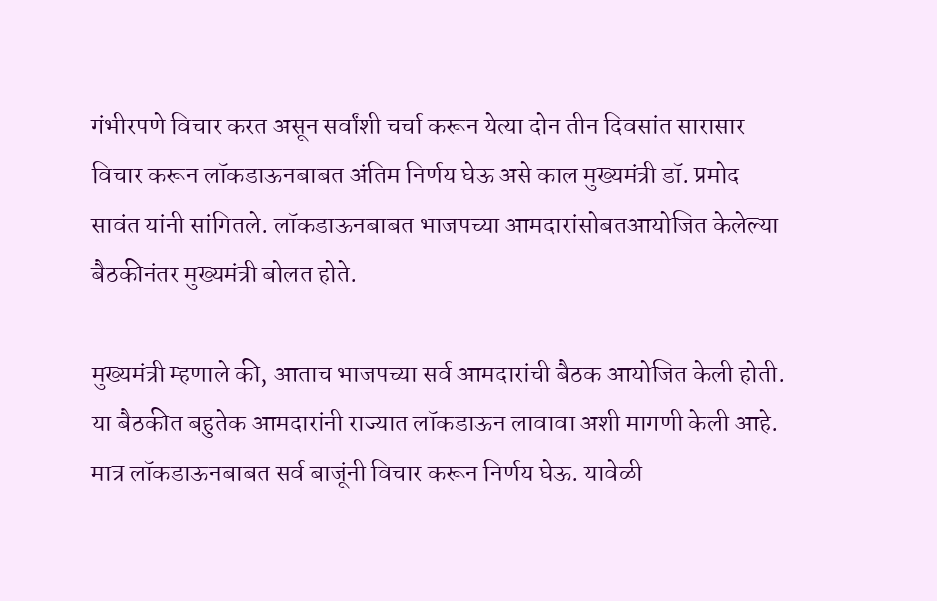गंभीरपणे विचार करत असून सर्वांशी चर्चा करून येत्या दोन तीन दिवसांत सारासार विचार करून लॉकडाऊनबाबत अंतिम निर्णय घेऊ असे काल मुख्यमंत्री डॉ. प्रमोद सावंत यांनी सांगितले. लॉकडाऊनबाबत भाजपच्या आमदारांसोबतआयोजित केलेल्या बैठकीनंतर मुख्यमंत्री बोलत होते.

मुख्यमंत्री म्हणाले की, आताच भाजपच्या सर्व आमदारांची बैठक आयोजित केली होती. या बैठकीत बहुतेक आमदारांनी राज्यात लॉकडाऊन लावावा अशी मागणी केली आहे. मात्र लॉकडाऊनबाबत सर्व बाजूंनी विचार करून निर्णय घेऊ. यावेळी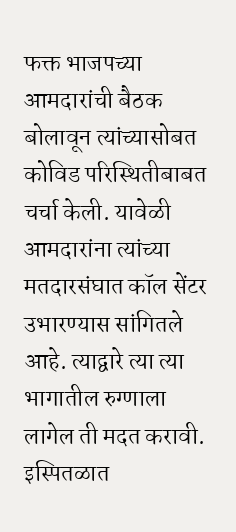फक्त भाजपच्या आमदारांची बैठक बोलावून त्यांच्यासोबत कोविड परिस्थितीबाबत चर्चा केली. यावेळी आमदारांना त्यांच्या मतदारसंघात कॉल सेंटर उभारण्यास सांगितले आहे. त्याद्वारे त्या त्या भागातील रुग्णाला लागेल ती मदत करावी. इस्पितळात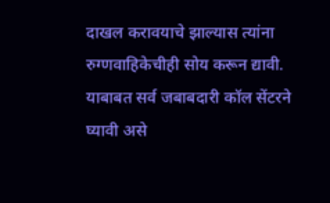दाखल करावयाचे झाल्यास त्यांना रुग्णवाहिकेचीही सोय करून द्यावी. याबाबत सर्व जबाबदारी कॉल सेंटरने घ्यावी असे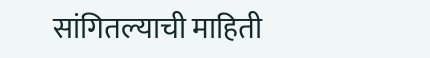सांगितल्याची माहिती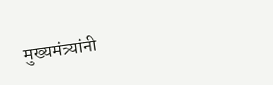मुख्यमंत्र्यांनी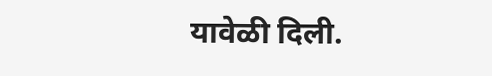यावेळी दिली.